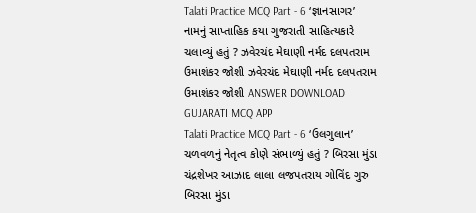Talati Practice MCQ Part - 6 ‘જ્ઞાનસાગર’ નામનું સાપ્તાહિક કયા ગુજરાતી સાહિત્યકારે ચલાવ્યું હતું ? ઝવેરચંદ મેઘાણી નર્મદ દલપતરામ ઉમાશંકર જોશી ઝવેરચંદ મેઘાણી નર્મદ દલપતરામ ઉમાશંકર જોશી ANSWER DOWNLOAD GUJARATI MCQ APP
Talati Practice MCQ Part - 6 ‘ઉલગુલાન’ ચળવળનું નેતૃત્વ કોણે સંભાળ્યું હતું ? બિરસા મુંડા ચંદ્રશેખર આઝાદ લાલા લજપતરાય ગોવિંદ ગુરુ બિરસા મુંડા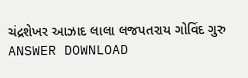ચંદ્રશેખર આઝાદ લાલા લજપતરાય ગોવિંદ ગુરુ ANSWER DOWNLOAD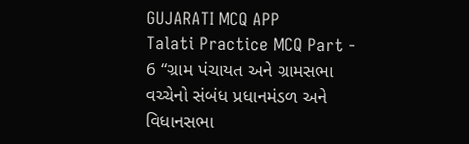GUJARATI MCQ APP
Talati Practice MCQ Part - 6 “ગ્રામ પંચાયત અને ગ્રામસભા વચ્ચેનો સંબંધ પ્રધાનમંડળ અને વિધાનસભા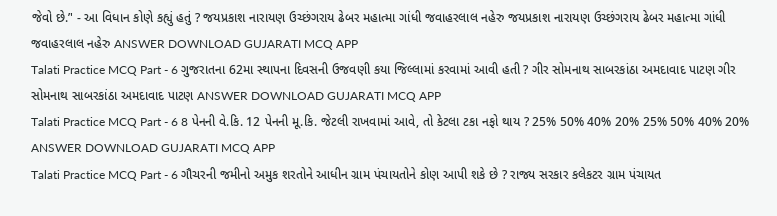જેવો છે.’' - આ વિધાન કોણે કહ્યું હતું ? જયપ્રકાશ નારાયણ ઉચ્છંગરાય ઢેબર મહાત્મા ગાંધી જવાહરલાલ નહેરુ જયપ્રકાશ નારાયણ ઉચ્છંગરાય ઢેબર મહાત્મા ગાંધી જવાહરલાલ નહેરુ ANSWER DOWNLOAD GUJARATI MCQ APP
Talati Practice MCQ Part - 6 ગુજરાતના 62મા સ્થાપના દિવસની ઉજવણી કયા જિલ્લામાં કરવામાં આવી હતી ? ગીર સોમનાથ સાબરકાંઠા અમદાવાદ પાટણ ગીર સોમનાથ સાબરકાંઠા અમદાવાદ પાટણ ANSWER DOWNLOAD GUJARATI MCQ APP
Talati Practice MCQ Part - 6 8 પેનની વે.કિ. 12 પેનની મૂ.કિ. જેટલી રાખવામાં આવે, તો કેટલા ટકા નફો થાય ? 25% 50% 40% 20% 25% 50% 40% 20% ANSWER DOWNLOAD GUJARATI MCQ APP
Talati Practice MCQ Part - 6 ગૌચરની જમીનો અમુક શરતોને આધીન ગ્રામ પંચાયતોને કોણ આપી શકે છે ? રાજ્ય સરકાર કલેકટર ગ્રામ પંચાયત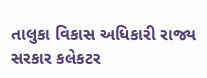તાલુકા વિકાસ અધિકારી રાજ્ય સરકાર કલેકટર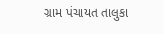ગ્રામ પંચાયત તાલુકા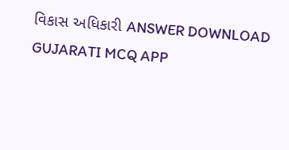વિકાસ અધિકારી ANSWER DOWNLOAD GUJARATI MCQ APP